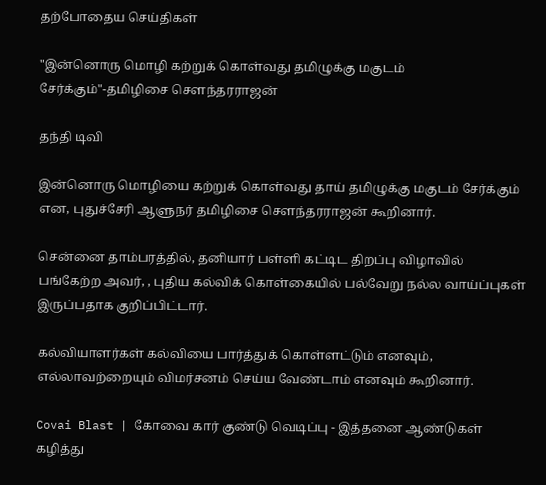தற்போதைய செய்திகள்

"இன்னொரு மொழி கற்றுக் கொள்வது தமிழுக்கு மகுடம் சேர்க்கும்"-தமிழிசை சௌந்தரராஜன்

தந்தி டிவி

இன்னொரு மொழியை கற்றுக் கொள்வது தாய் தமிழுக்கு மகுடம் சேர்க்கும் என, புதுச்சேரி ஆளுநர் தமிழிசை சௌந்தரராஜன் கூறினார்.

சென்னை தாம்பரத்தில், தனியார் பள்ளி கட்டிட திறப்பு விழாவில் பங்கேற்ற அவர், , புதிய கல்விக் கொள்கையில் பல்வேறு நல்ல வாய்ப்புகள் இருப்பதாக குறிப்பிட்டார்.

கல்வியாளர்கள் கல்வியை பார்த்துக் கொள்ளட்டும் எனவும், எல்லாவற்றையும் விமர்சனம் செய்ய வேண்டாம் எனவும் கூறினார்.

Covai Blast | கோவை கார் குண்டு வெடிப்பு - இத்தனை ஆண்டுகள் கழித்து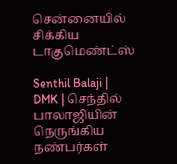சென்னையில் சிக்கிய டாகுமெண்ட்ஸ்

Senthil Balaji | DMK | செந்தில் பாலாஜியின் நெருங்கிய நண்பர்கள்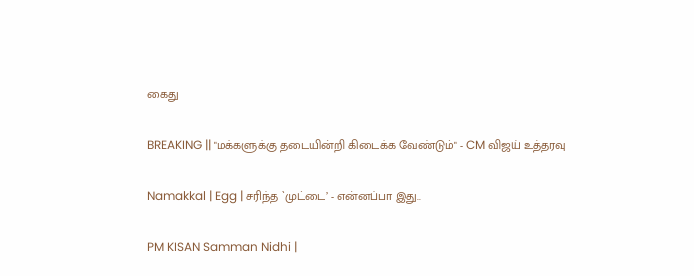கைது

BREAKING || "மக்களுக்கு தடையின்றி கிடைக்க வேண்டும்" - CM விஜய் உத்தரவு

Namakkal | Egg | சரிந்த `முட்டை’ - என்னப்பா இது..

PM KISAN Samman Nidhi |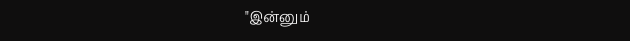"இன்னும்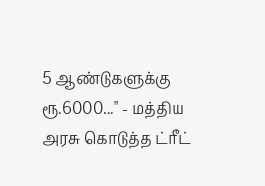5 ஆண்டுகளுக்கு ரூ.6000..." - மத்திய அரசு கொடுத்த ட்ரீட்